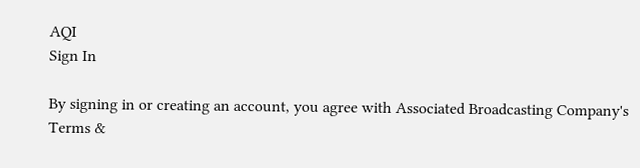AQI
Sign In

By signing in or creating an account, you agree with Associated Broadcasting Company's Terms &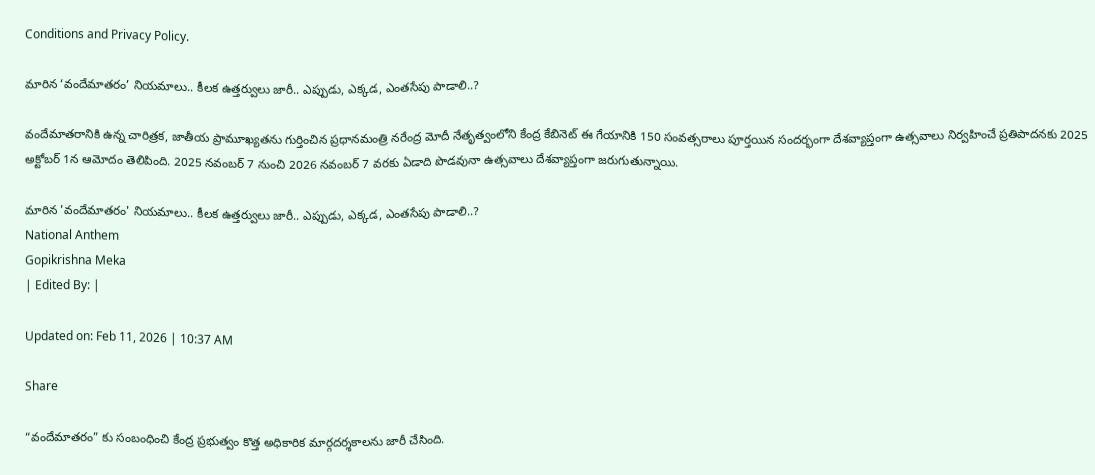Conditions and Privacy Policy.

మారిన ‘వందేమాతరం’ నియమాలు.. కీలక ఉత్తర్వులు జారీ.. ఎప్పుడు, ఎక్కడ, ఎంతసేపు పాడాలి..?

వందేమాతరానికి ఉన్న చారిత్రక, జాతీయ ప్రామూఖ్యతను గుర్తించిన ప్రధానమంత్రి నరేంద్ర మోదీ నేతృత్వంలోని కేంద్ర కేబినెట్ ఈ గేయానికి 150 సంవత్సరాలు పూర్తయిన సందర్భంగా దేశవ్యాప్తంగా ఉత్సవాలు నిర్వహించే ప్రతిపాదనకు 2025 అక్టోబర్ 1న ఆమోదం తెలిపింది. 2025 నవంబర్ 7 నుంచి 2026 నవంబర్ 7 వరకు ఏడాది పొడవునా ఉత్సవాలు దేశవ్యాప్తంగా జరుగుతున్నాయి.

మారిన 'వందేమాతరం' నియమాలు.. కీలక ఉత్తర్వులు జారీ.. ఎప్పుడు, ఎక్కడ, ఎంతసేపు పాడాలి..?
National Anthem
Gopikrishna Meka
| Edited By: |

Updated on: Feb 11, 2026 | 10:37 AM

Share

“వందేమాతరం” కు సంబంధించి కేంద్ర ప్రభుత్వం కొత్త అధికారిక మార్గదర్శకాలను జారీ చేసింది.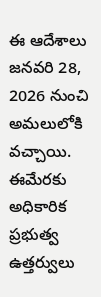ఈ ఆదేశాలు జనవరి 28, 2026 నుంచి అమలులోకి వచ్చాయి. ఈమేరకు అధికారిక ప్రభుత్వ ఉత్తర్వులు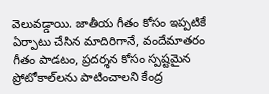వెలువడ్డాయి. జాతీయ గీతం కోసం ఇప్పటికే ఏర్పాటు చేసిన మాదిరిగానే, వందేమాతరం గీతం పాడటం, ప్రదర్శన కోసం స్పష్టమైన ప్రోటోకాల్‌లను పాటించాలని కేంద్ర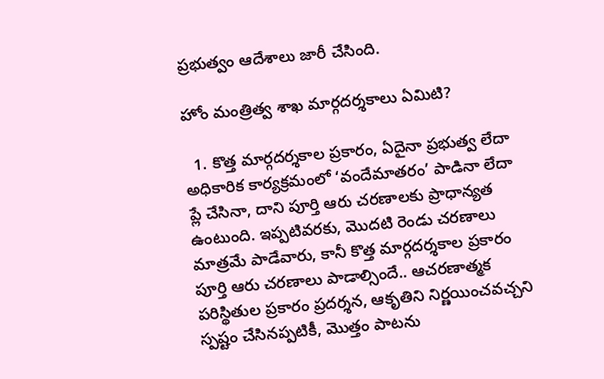ప్రభుత్వం ఆదేశాలు జారీ చేసింది.

హోం మంత్రిత్వ శాఖ మార్గదర్శకాలు ఏమిటి?

  1. కొత్త మార్గదర్శకాల ప్రకారం, ఏదైనా ప్రభుత్వ లేదా అధికారిక కార్యక్రమంలో ‘వందేమాతరం’ పాడినా లేదా ప్లే చేసినా, దాని పూర్తి ఆరు చరణాలకు ప్రాధాన్యత ఉంటుంది. ఇప్పటివరకు, మొదటి రెండు చరణాలు మాత్రమే పాడేవారు, కానీ కొత్త మార్గదర్శకాల ప్రకారం పూర్తి ఆరు చరణాలు పాడాల్సిందే.. ఆచరణాత్మక పరిస్థితుల ప్రకారం ప్రదర్శన, ఆకృతిని నిర్ణయించవచ్చని స్పష్టం చేసినప్పటికీ, మొత్తం పాటను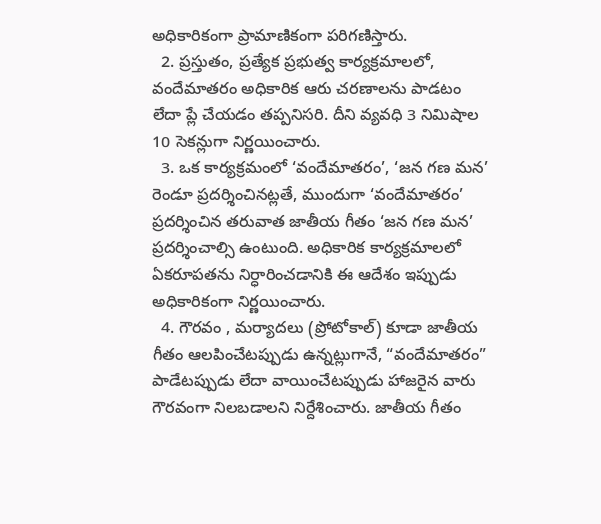అధికారికంగా ప్రామాణికంగా పరిగణిస్తారు.
  2. ప్రస్తుతం, ప్రత్యేక ప్రభుత్వ కార్యక్రమాలలో, వందేమాతరం అధికారిక ఆరు చరణాలను పాడటం లేదా ప్లే చేయడం తప్పనిసరి. దీని వ్యవధి 3 నిమిషాల 10 సెకన్లుగా నిర్ణయించారు.
  3. ఒక కార్యక్రమంలో ‘వందేమాతరం’, ‘జన గణ మన’ రెండూ ప్రదర్శించినట్లతే, ముందుగా ‘వందేమాతరం’ ప్రదర్శించిన తరువాత జాతీయ గీతం ‘జన గణ మన’ ప్రదర్శించాల్సి ఉంటుంది. అధికారిక కార్యక్రమాలలో ఏకరూపతను నిర్ధారించడానికి ఈ ఆదేశం ఇప్పుడు అధికారికంగా నిర్ణయించారు.
  4. గౌరవం , మర్యాదలు (ప్రోటోకాల్) కూడా జాతీయ గీతం ఆలపించేటప్పుడు ఉన్నట్లుగానే, “వందేమాతరం” పాడేటప్పుడు లేదా వాయించేటప్పుడు హాజరైన వారు గౌరవంగా నిలబడాలని నిర్దేశించారు. జాతీయ గీతం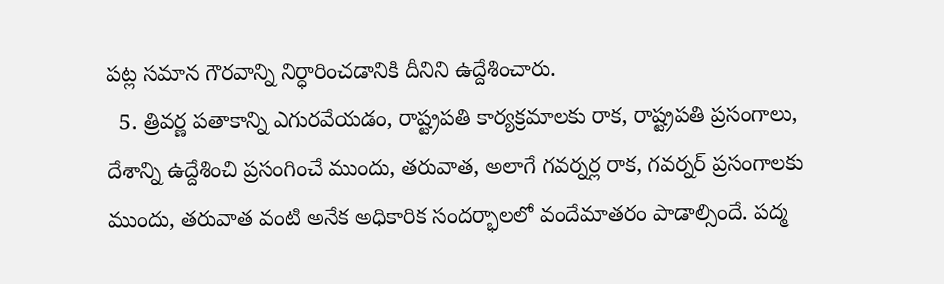పట్ల సమాన గౌరవాన్ని నిర్ధారించడానికి దీనిని ఉద్దేశించారు.
  5. త్రివర్ణ పతాకాన్ని ఎగురవేయడం, రాష్ట్రపతి కార్యక్రమాలకు రాక, రాష్ట్రపతి ప్రసంగాలు, దేశాన్ని ఉద్దేశించి ప్రసంగించే ముందు, తరువాత, అలాగే గవర్నర్ల రాక, గవర్నర్ ప్రసంగాలకు ముందు, తరువాత వంటి అనేక అధికారిక సందర్భాలలో వందేమాతరం పాడాల్సిందే. పద్మ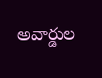అవార్డుల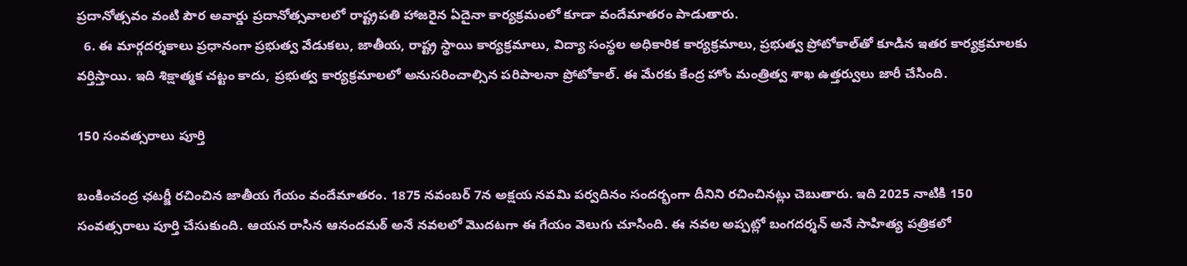ప్రదానోత్సవం వంటి పౌర అవార్డు ప్రదానోత్సవాలలో రాష్ట్రపతి హాజరైన ఏదైనా కార్యక్రమంలో కూడా వందేమాతరం పాడుతారు.
  6. ఈ మార్గదర్శకాలు ప్రధానంగా ప్రభుత్వ వేడుకలు, జాతీయ, రాష్ట్ర స్థాయి కార్యక్రమాలు, విద్యా సంస్థల అధికారిక కార్యక్రమాలు, ప్రభుత్వ ప్రోటోకాల్‌తో కూడిన ఇతర కార్యక్రమాలకు వర్తిస్తాయి. ఇది శిక్షాత్మక చట్టం కాదు, ప్రభుత్వ కార్యక్రమాలలో అనుసరించాల్సిన పరిపాలనా ప్రోటోకాల్. ఈ మేరకు కేంద్ర హోం మంత్రిత్వ శాఖ ఉత్తర్వులు జారీ చేసింది.

150 సంవత్సరాలు పూర్తి

బంకించంద్ర ఛటర్జీ రచించిన జాతీయ గేయం వందేమాతరం. 1875 నవంబర్ 7న అక్షయ నవమి పర్వదినం సందర్భంగా దీనిని రచించినట్లు చెబుతారు. ఇది 2025 నాటికి 150 సంవత్సరాలు పూర్తి చేసుకుంది. ఆయన రాసిన ఆనందమఠ్ అనే నవలలో మొదటగా ఈ గేయం వెలుగు చూసింది. ఈ నవల అప్పట్లో బంగదర్శన్ అనే సాహిత్య పత్రికలో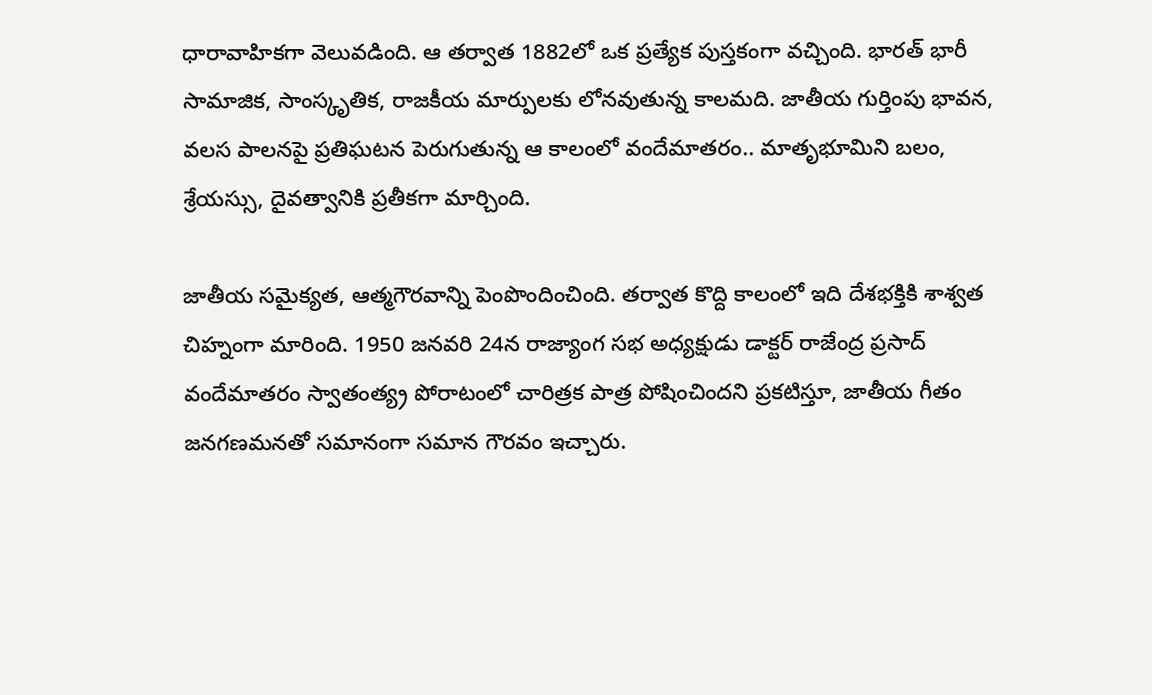ధారావాహికగా వెలువడింది. ఆ తర్వాత 1882లో ఒక ప్రత్యేక పుస్తకంగా వచ్చింది. భారత్‌ భారీ సామాజిక, సాంస్కృతిక, రాజకీయ మార్పులకు లోనవుతున్న కాలమది. జాతీయ గుర్తింపు భావన, వలస పాలనపై ప్రతిఘటన పెరుగుతున్న ఆ కాలంలో వందేమాతరం.. మాతృభూమిని బలం, శ్రేయస్సు, దైవత్వానికి ప్రతీకగా మార్చింది.

జాతీయ సమైక్యత, ఆత్మగౌరవాన్ని పెంపొందించింది. తర్వాత కొద్ది కాలంలో ఇది దేశభక్తికి శాశ్వత చిహ్నంగా మారింది. 1950 జనవరి 24న రాజ్యాంగ సభ అధ్యక్షుడు డాక్టర్ రాజేంద్ర ప్రసాద్ వందేమాతరం స్వాతంత్య్ర పోరాటంలో చారిత్రక పాత్ర పోషించిందని ప్రకటిస్తూ, జాతీయ గీతం జనగణమనతో సమానంగా సమాన గౌరవం ఇచ్చారు.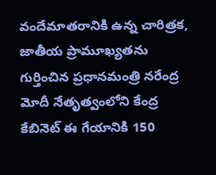వందేమాతరానికి ఉన్న చారిత్రక, జాతీయ ప్రామూఖ్యతను గుర్తించిన ప్రధానమంత్రి నరేంద్ర మోదీ నేతృత్వంలోని కేంద్ర కేబినెట్ ఈ గేయానికి 150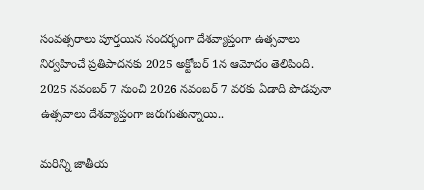సంవత్సరాలు పూర్తయిన సందర్భంగా దేశవ్యాప్తంగా ఉత్సవాలు నిర్వహించే ప్రతిపాదనకు 2025 అక్టోబర్ 1న ఆమోదం తెలిపింది. 2025 నవంబర్ 7 నుంచి 2026 నవంబర్ 7 వరకు ఏడాది పొడవునా ఉత్సవాలు దేశవ్యాప్తంగా జరుగుతున్నాయి..

మరిన్ని జాతీయ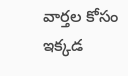వార్తల కోసం ఇక్కడ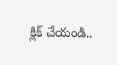క్లిక్ చేయండి..